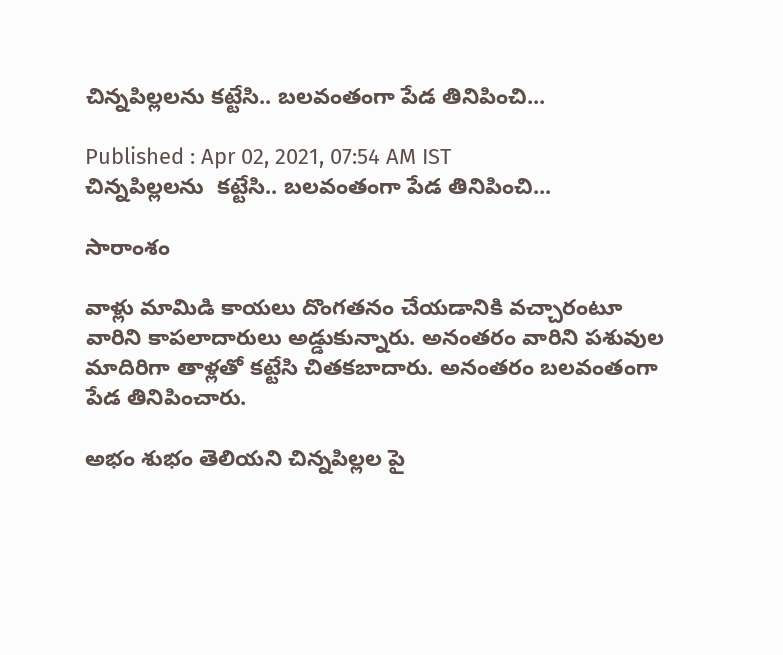చిన్నపిల్లలను కట్టేసి.. బలవంతంగా పేడ తినిపించి...

Published : Apr 02, 2021, 07:54 AM IST
చిన్నపిల్లలను  కట్టేసి.. బలవంతంగా పేడ తినిపించి...

సారాంశం

వాళ్లు మామిడి కాయలు దొంగతనం చేయడానికి వచ్చారంటూ వారిని కాపలాదారులు అడ్డుకున్నారు. అనంతరం వారిని పశువుల మాదిరిగా తాళ్లతో కట్టేసి చితకబాదారు. అనంతరం బలవంతంగా పేడ తినిపించారు.

అభం శుభం తెలియని చిన్నపిల్లల పై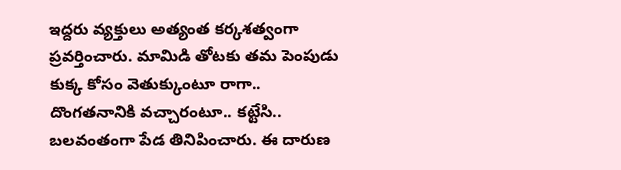ఇద్దరు వ్యక్తులు అత్యంత కర్కశత్వంగా ప్రవర్తించారు. మామిడి తోటకు తమ పెంపుడు కుక్క కోసం వెతుక్కుంటూ రాగా.. దొంగతనానికి వచ్చారంటూ.. కట్టేసి.. బలవంతంగా పేడ తినిపించారు. ఈ దారుణ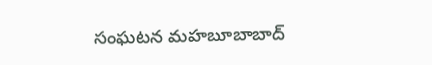సంఘటన మహబూబాబాద్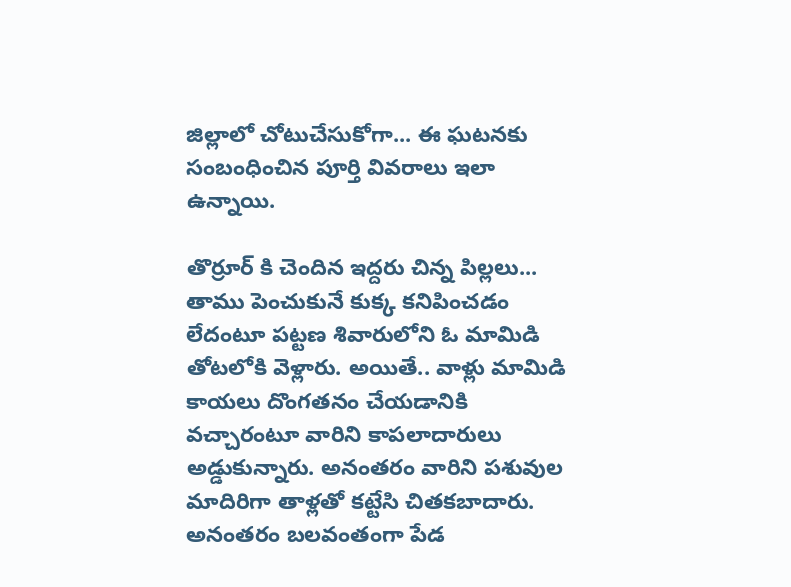జిల్లాలో చోటుచేసుకోగా... ఈ ఘటనకు సంబంధించిన పూర్తి వివరాలు ఇలా ఉన్నాయి.

తొర్రూర్ కి చెందిన ఇద్దరు చిన్న పిల్లలు... తాము పెంచుకునే కుక్క కనిపించడం లేదంటూ పట్టణ శివారులోని ఓ మామిడి తోటలోకి వెళ్లారు. అయితే.. వాళ్లు మామిడి కాయలు దొంగతనం చేయడానికి వచ్చారంటూ వారిని కాపలాదారులు అడ్డుకున్నారు. అనంతరం వారిని పశువుల మాదిరిగా తాళ్లతో కట్టేసి చితకబాదారు. అనంతరం బలవంతంగా పేడ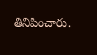తినిపించారు.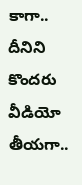కాగా.. దీనిని కొందరు వీడియో తీయగా..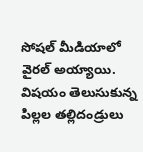సోషల్ మీడియాలో వైరల్ అయ్యాయి. విషయం తెలుసుకున్న పిల్లల తల్లిదండ్రులు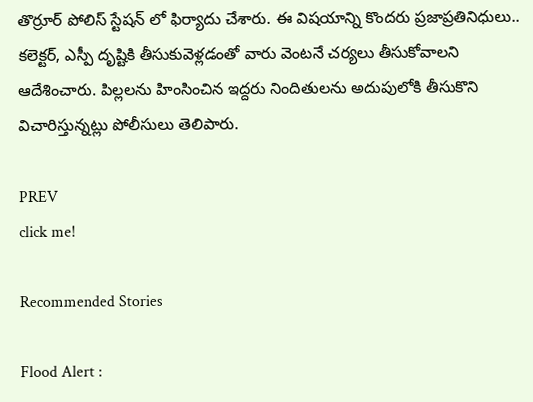తొర్రూర్ పోలిస్ స్టేషన్ లో ఫిర్యాదు చేశారు. ఈ విషయాన్ని కొందరు ప్రజాప్రతినిధులు.. కలెక్టర్, ఎస్పీ దృష్టికి తీసుకువెళ్లడంతో వారు వెంటనే చర్యలు తీసుకోవాలని ఆదేశించారు. పిల్లలను హింసించిన ఇద్దరు నిందితులను అదుపులోకి తీసుకొని విచారిస్తున్నట్లు పోలీసులు తెలిపారు.

PREV
click me!

Recommended Stories

Flood Alert :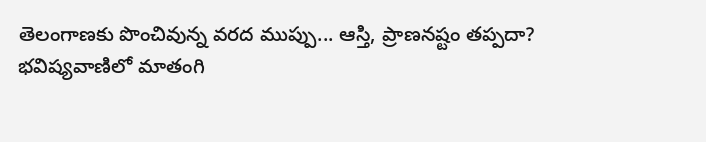తెలంగాణకు పొంచివున్న వరద ముప్పు... ఆస్తి, ప్రాణనష్టం తప్పదా?
భవిష్యవాణిలో మాతంగి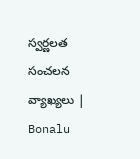స్వర్ణలత సంచలన వ్యాఖ్యలు | Bonalu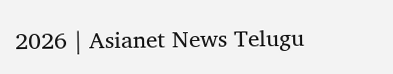2026 | Asianet News Telugu